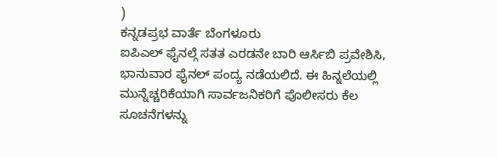)
ಕನ್ನಡಪ್ರಭ ವಾರ್ತೆ ಬೆಂಗಳೂರು
ಐಪಿಎಲ್ ಫೈನಲ್ಗೆ ಸತತ ಎರಡನೇ ಬಾರಿ ಆರ್ಸಿಬಿ ಪ್ರವೇಶಿಸಿ, ಭಾನುವಾರ ಫೈನಲ್ ಪಂದ್ಯ ನಡೆಯಲಿದೆ. ಈ ಹಿನ್ನಲೆಯಲ್ಲಿ ಮುನ್ನೆಚ್ಚರಿಕೆಯಾಗಿ ಸಾರ್ವಜನಿಕರಿಗೆ ಪೊಲೀಸರು ಕೆಲ ಸೂಚನೆಗಳನ್ನು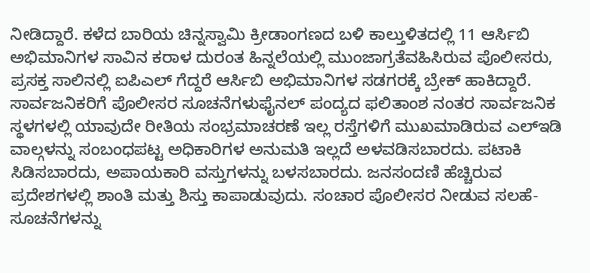ನೀಡಿದ್ದಾರೆ. ಕಳೆದ ಬಾರಿಯ ಚಿನ್ನಸ್ವಾಮಿ ಕ್ರೀಡಾಂಗಣದ ಬಳಿ ಕಾಲ್ತುಳಿತದಲ್ಲಿ 11 ಆರ್ಸಿಬಿ ಅಭಿಮಾನಿಗಳ ಸಾವಿನ ಕರಾಳ ದುರಂತ ಹಿನ್ನಲೆಯಲ್ಲಿ ಮುಂಜಾಗ್ರತೆವಹಿಸಿರುವ ಪೊಲೀಸರು, ಪ್ರಸಕ್ತ ಸಾಲಿನಲ್ಲಿ ಐಪಿಎಲ್ ಗೆದ್ದರೆ ಆರ್ಸಿಬಿ ಅಭಿಮಾನಿಗಳ ಸಡಗರಕ್ಕೆ ಬ್ರೇಕ್ ಹಾಕಿದ್ದಾರೆ.
ಸಾರ್ವಜನಿಕರಿಗೆ ಪೊಲೀಸರ ಸೂಚನೆಗಳುಫೈನಲ್ ಪಂದ್ಯದ ಫಲಿತಾಂಶ ನಂತರ ಸಾರ್ವಜನಿಕ ಸ್ಥಳಗಳಲ್ಲಿ ಯಾವುದೇ ರೀತಿಯ ಸಂಭ್ರಮಾಚರಣೆ ಇಲ್ಲ ರಸ್ತೆಗಳಿಗೆ ಮುಖಮಾಡಿರುವ ಎಲ್ಇಡಿ ವಾಲ್ಗಳನ್ನು ಸಂಬಂಧಪಟ್ಟ ಅಧಿಕಾರಿಗಳ ಅನುಮತಿ ಇಲ್ಲದೆ ಅಳವಡಿಸಬಾರದು. ಪಟಾಕಿ ಸಿಡಿಸಬಾರದು, ಅಪಾಯಕಾರಿ ವಸ್ತುಗಳನ್ನು ಬಳಸಬಾರದು. ಜನಸಂದಣಿ ಹೆಚ್ಚಿರುವ ಪ್ರದೇಶಗಳಲ್ಲಿ ಶಾಂತಿ ಮತ್ತು ಶಿಸ್ತು ಕಾಪಾಡುವುದು. ಸಂಚಾರ ಪೊಲೀಸರ ನೀಡುವ ಸಲಹೆ-ಸೂಚನೆಗಳನ್ನು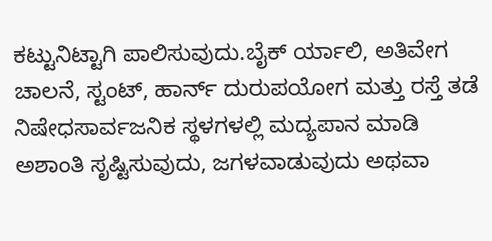ಕಟ್ಟುನಿಟ್ಟಾಗಿ ಪಾಲಿಸುವುದು.ಬೈಕ್ ರ್ಯಾಲಿ, ಅತಿವೇಗ ಚಾಲನೆ, ಸ್ಟಂಟ್, ಹಾರ್ನ್ ದುರುಪಯೋಗ ಮತ್ತು ರಸ್ತೆ ತಡೆ ನಿಷೇಧಸಾರ್ವಜನಿಕ ಸ್ಥಳಗಳಲ್ಲಿ ಮದ್ಯಪಾನ ಮಾಡಿ ಅಶಾಂತಿ ಸೃಷ್ಟಿಸುವುದು, ಜಗಳವಾಡುವುದು ಅಥವಾ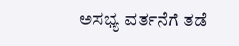ಅಸಭ್ಯ ವರ್ತನೆಗೆ ತಡೆ